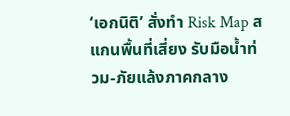‘เอกนิติ’ สั่งทำ Risk Map สแกนพื้นที่เสี่ยง รับมือน้ำท่วม-ภัยแล้งภาคกลาง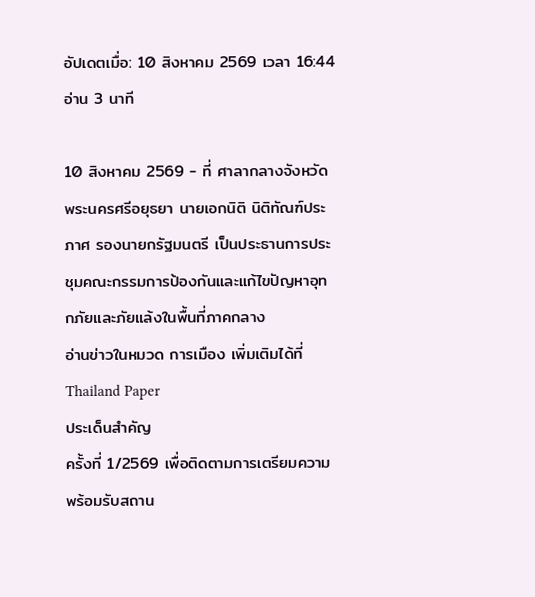อัปเดตเมื่อ: 10 สิงหาคม 2569 เวลา 16:44อ่าน 3 นาที

10 สิงหาคม 2569 - ที่ ศาลากลางจังหวัดพระนครศรีอยุธยา นายเอกนิติ นิติทัณฑ์ประภาศ รองนายกรัฐมนตรี เป็นประธานการประชุมคณะกรรมการป้องกันและแก้ไขปัญหาอุทกภัยและภัยแล้งในพื้นที่ภาคกลาง
อ่านข่าวในหมวด การเมือง เพิ่มเติมได้ที่ Thailand Paper
ประเด็นสำคัญ
ครั้งที่ 1/2569 เพื่อติดตามการเตรียมความพร้อมรับสถาน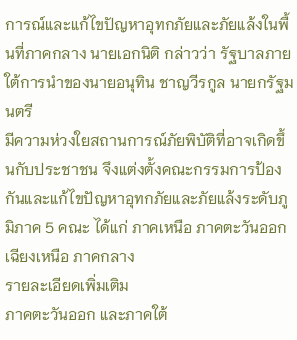การณ์และแก้ไขปัญหาอุทกภัยและภัยแล้งในพื้นที่ภาคกลาง นายเอกนิติ กล่าวว่า รัฐบาลภายใต้การนำของนายอนุทิน ชาญวีรกูล นายกรัฐมนตรี
มีความห่วงใยสถานการณ์ภัยพิบัติที่อาจเกิดขึ้นกับประชาชน จึงแต่งตั้งคณะกรรมการป้องกันและแก้ไขปัญหาอุทกภัยและภัยแล้งระดับภูมิภาค 5 คณะ ได้แก่ ภาคเหนือ ภาคตะวันออกเฉียงเหนือ ภาคกลาง
รายละเอียดเพิ่มเติม
ภาคตะวันออก และภาคใต้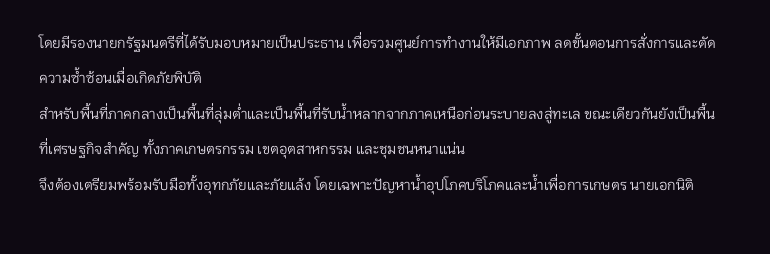โดยมีรองนายกรัฐมนตรีที่ได้รับมอบหมายเป็นประธาน เพื่อรวมศูนย์การทำงานให้มีเอกภาพ ลดขั้นตอนการสั่งการและตัดความซ้ำซ้อนเมื่อเกิดภัยพิบัติ
สำหรับพื้นที่ภาคกลางเป็นพื้นที่ลุ่มต่ำและเป็นพื้นที่รับน้ำหลากจากภาคเหนือก่อนระบายลงสู่ทะเล ขณะเดียวกันยังเป็นพื้นที่เศรษฐกิจสำคัญ ทั้งภาคเกษตรกรรม เขตอุตสาหกรรม และชุมชนหนาแน่น
จึงต้องเตรียมพร้อมรับมือทั้งอุทกภัยและภัยแล้ง โดยเฉพาะปัญหาน้ำอุปโภคบริโภคและน้ำเพื่อการเกษตร นายเอกนิติ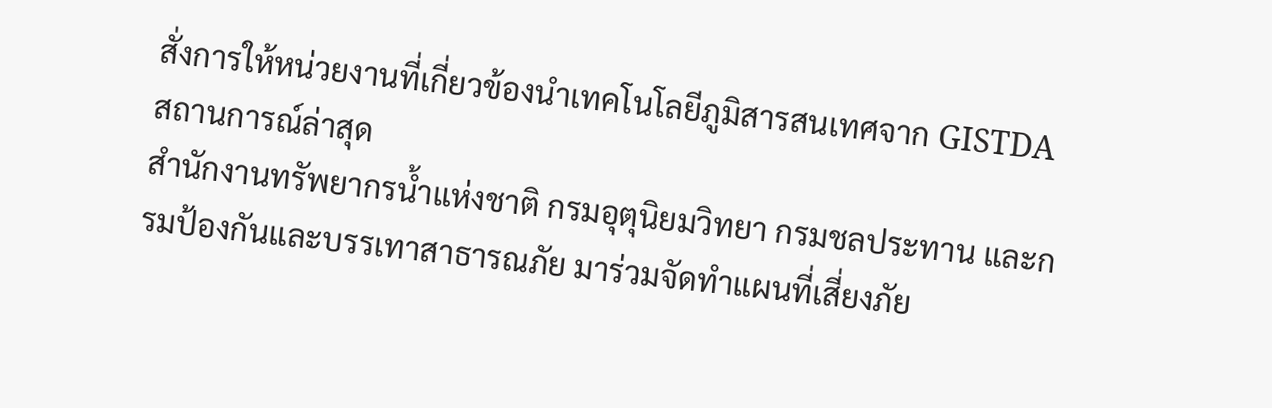สั่งการให้หน่วยงานที่เกี่ยวข้องนำเทคโนโลยีภูมิสารสนเทศจาก GISTDA
สถานการณ์ล่าสุด
สำนักงานทรัพยากรน้ำแห่งชาติ กรมอุตุนิยมวิทยา กรมชลประทาน และกรมป้องกันและบรรเทาสาธารณภัย มาร่วมจัดทำแผนที่เสี่ยงภัย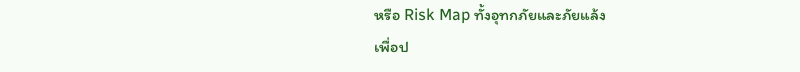หรือ Risk Map ทั้งอุทกภัยและภัยแล้ง
เพื่อป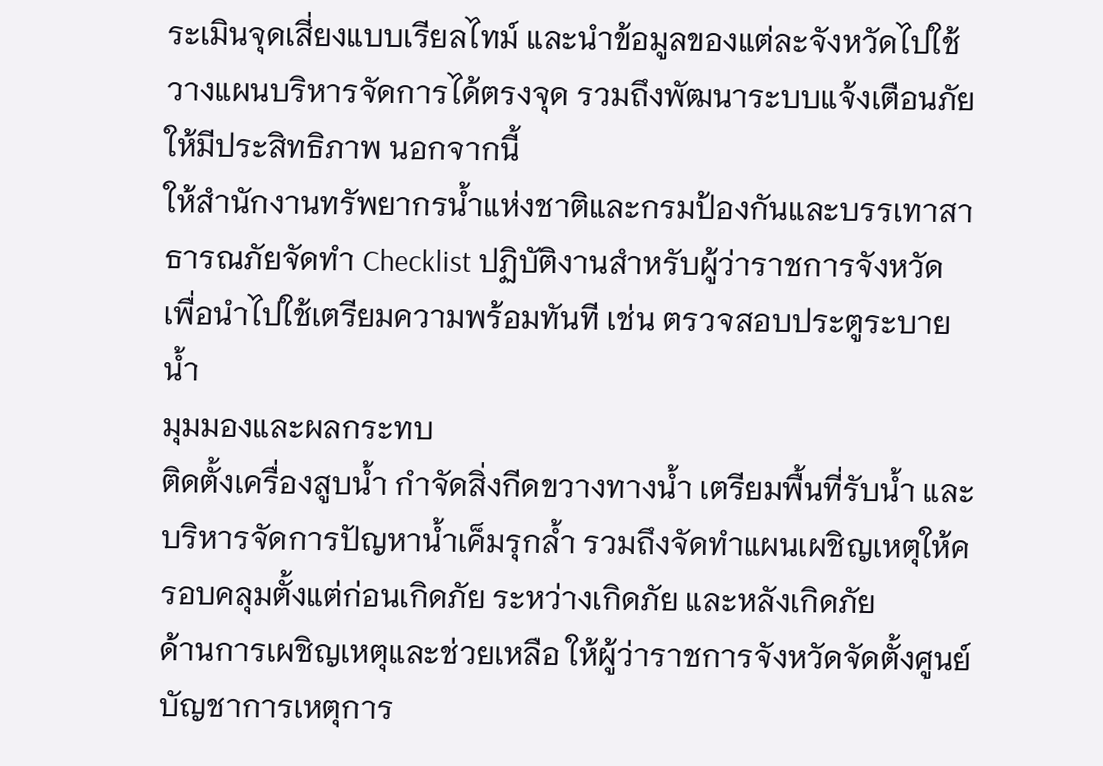ระเมินจุดเสี่ยงแบบเรียลไทม์ และนำข้อมูลของแต่ละจังหวัดไปใช้วางแผนบริหารจัดการได้ตรงจุด รวมถึงพัฒนาระบบแจ้งเตือนภัยให้มีประสิทธิภาพ นอกจากนี้
ให้สำนักงานทรัพยากรน้ำแห่งชาติและกรมป้องกันและบรรเทาสาธารณภัยจัดทำ Checklist ปฏิบัติงานสำหรับผู้ว่าราชการจังหวัด เพื่อนำไปใช้เตรียมความพร้อมทันที เช่น ตรวจสอบประตูระบายน้ำ
มุมมองและผลกระทบ
ติดตั้งเครื่องสูบน้ำ กำจัดสิ่งกีดขวางทางน้ำ เตรียมพื้นที่รับน้ำ และบริหารจัดการปัญหาน้ำเค็มรุกล้ำ รวมถึงจัดทำแผนเผชิญเหตุให้ครอบคลุมตั้งแต่ก่อนเกิดภัย ระหว่างเกิดภัย และหลังเกิดภัย
ด้านการเผชิญเหตุและช่วยเหลือ ให้ผู้ว่าราชการจังหวัดจัดตั้งศูนย์บัญชาการเหตุการ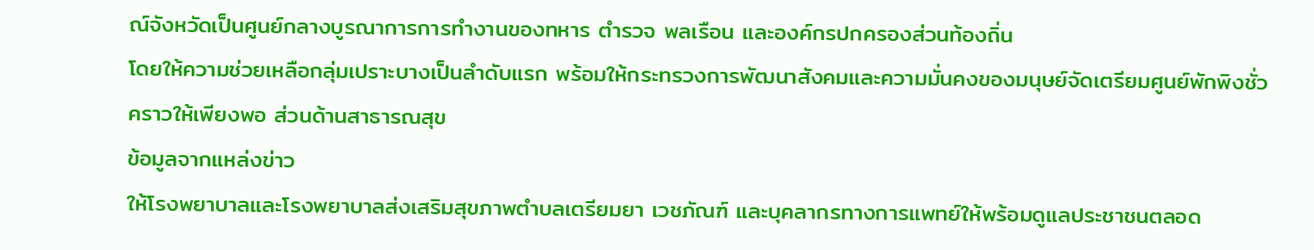ณ์จังหวัดเป็นศูนย์กลางบูรณาการการทำงานของทหาร ตำรวจ พลเรือน และองค์กรปกครองส่วนท้องถิ่น
โดยให้ความช่วยเหลือกลุ่มเปราะบางเป็นลำดับแรก พร้อมให้กระทรวงการพัฒนาสังคมและความมั่นคงของมนุษย์จัดเตรียมศูนย์พักพิงชั่วคราวให้เพียงพอ ส่วนด้านสาธารณสุข
ข้อมูลจากแหล่งข่าว
ให้โรงพยาบาลและโรงพยาบาลส่งเสริมสุขภาพตำบลเตรียมยา เวชภัณฑ์ และบุคลากรทางการแพทย์ให้พร้อมดูแลประชาชนตลอด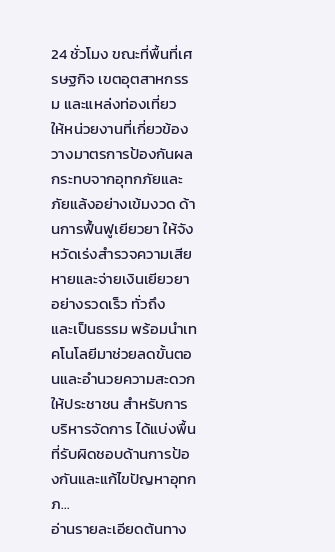24 ชั่วโมง ขณะที่พื้นที่เศรษฐกิจ เขตอุตสาหกรรม และแหล่งท่องเที่ยว
ให้หน่วยงานที่เกี่ยวข้องวางมาตรการป้องกันผลกระทบจากอุทกภัยและภัยแล้งอย่างเข้มงวด ด้านการฟื้นฟูเยียวยา ให้จังหวัดเร่งสำรวจความเสียหายและจ่ายเงินเยียวยาอย่างรวดเร็ว ทั่วถึง
และเป็นธรรม พร้อมนำเทคโนโลยีมาช่วยลดขั้นตอนและอำนวยความสะดวกให้ประชาชน สำหรับการบริหารจัดการ ได้แบ่งพื้นที่รับผิดชอบด้านการป้องกันและแก้ไขปัญหาอุทกภ…
อ่านรายละเอียดต้นทาง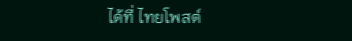ได้ที่ ไทยโพสต์